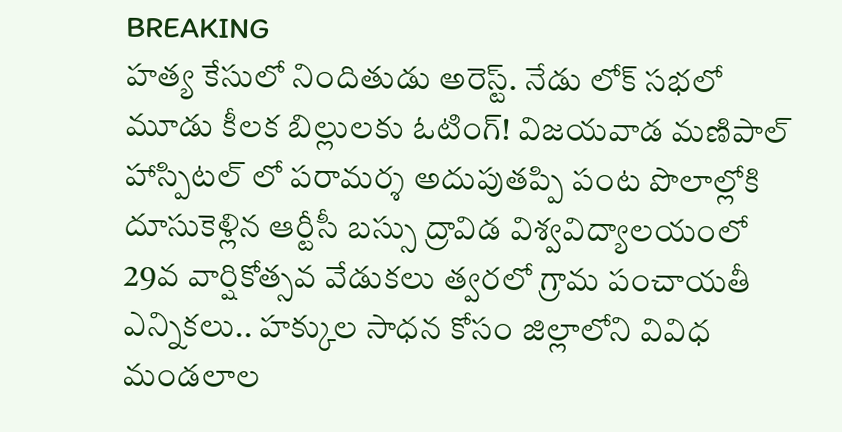BREAKING
హత్య కేసులో నిందితుడు అరెస్ట్. నేడు లోక్ సభలో మూడు కీలక బిల్లులకు ఓటింగ్! విజయవాడ మణిపాల్ హాస్పిటల్ లో పరామర్శ అదుపుతప్పి పంట పొలాల్లోకి దూసుకెళ్లిన ఆర్టీసీ బస్సు ద్రావిడ విశ్వవిద్యాలయంలో 29వ వార్షికోత్సవ వేడుకలు త్వరలో గ్రామ పంచాయతీ ఎన్నికలు.. హక్కుల సాధన కోసం జిల్లాలోని వివిధ మండలాల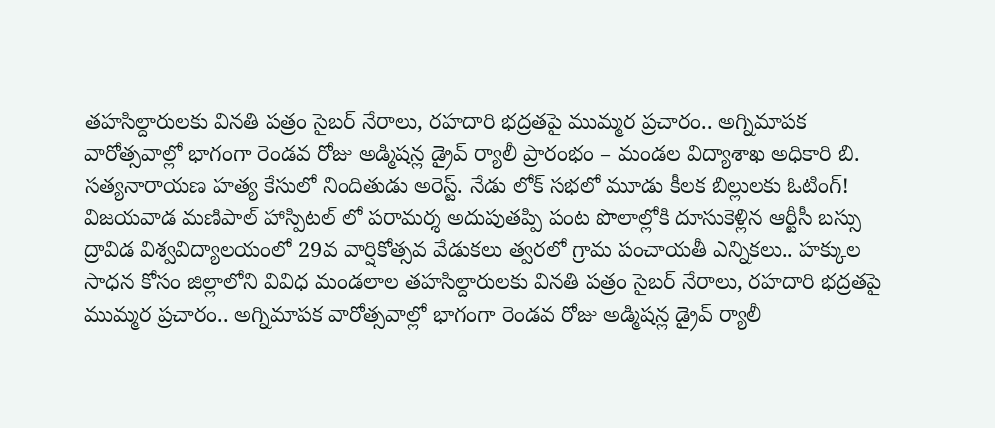తహసిల్దారులకు వినతి పత్రం సైబర్ నేరాలు, రహదారి భద్రతపై ముమ్మర ప్రచారం.. అగ్నిమాపక వారోత్సవాల్లో భాగంగా రెండవ రోజు అడ్మిషన్ల డ్రైవ్ ర్యాలీ ప్రారంభం – మండల విద్యాశాఖ అధికారి బి. సత్యనారాయణ హత్య కేసులో నిందితుడు అరెస్ట్. నేడు లోక్ సభలో మూడు కీలక బిల్లులకు ఓటింగ్! విజయవాడ మణిపాల్ హాస్పిటల్ లో పరామర్శ అదుపుతప్పి పంట పొలాల్లోకి దూసుకెళ్లిన ఆర్టీసీ బస్సు ద్రావిడ విశ్వవిద్యాలయంలో 29వ వార్షికోత్సవ వేడుకలు త్వరలో గ్రామ పంచాయతీ ఎన్నికలు.. హక్కుల సాధన కోసం జిల్లాలోని వివిధ మండలాల తహసిల్దారులకు వినతి పత్రం సైబర్ నేరాలు, రహదారి భద్రతపై ముమ్మర ప్రచారం.. అగ్నిమాపక వారోత్సవాల్లో భాగంగా రెండవ రోజు అడ్మిషన్ల డ్రైవ్ ర్యాలీ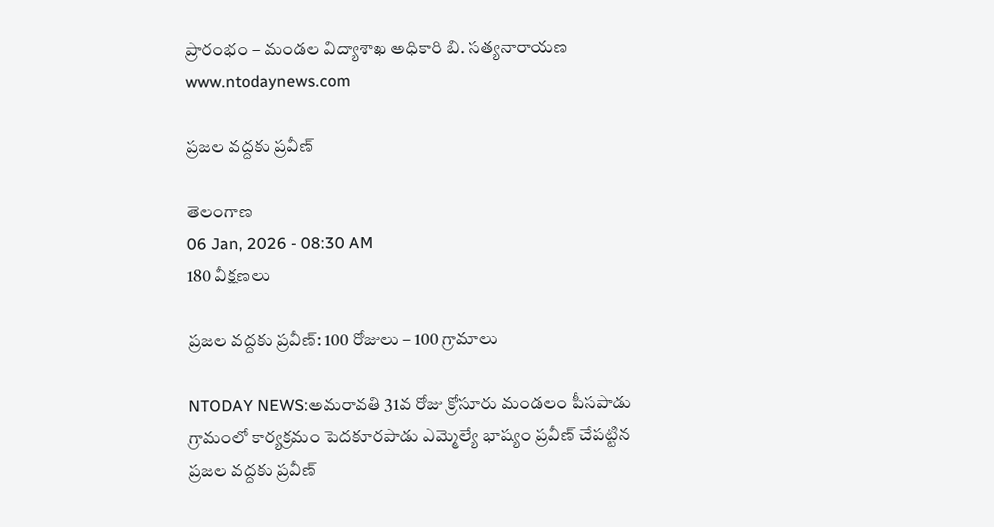ప్రారంభం – మండల విద్యాశాఖ అధికారి బి. సత్యనారాయణ
www.ntodaynews.com

ప్రజల వద్దకు ప్రవీణ్

తెలంగాణ
06 Jan, 2026 - 08:30 AM
180 వీక్షణలు

ప్రజల వద్దకు ప్రవీణ్: 100 రోజులు – 100 గ్రామాలు

NTODAY NEWS:అమరావతి 31వ రోజు క్రోసూరు మండలం పీసపాడు గ్రామంలో కార్యక్రమం పెదకూరపాడు ఎమ్మెల్యే భాష్యం ప్రవీణ్ చేపట్టిన ప్రజల వద్దకు ప్రవీణ్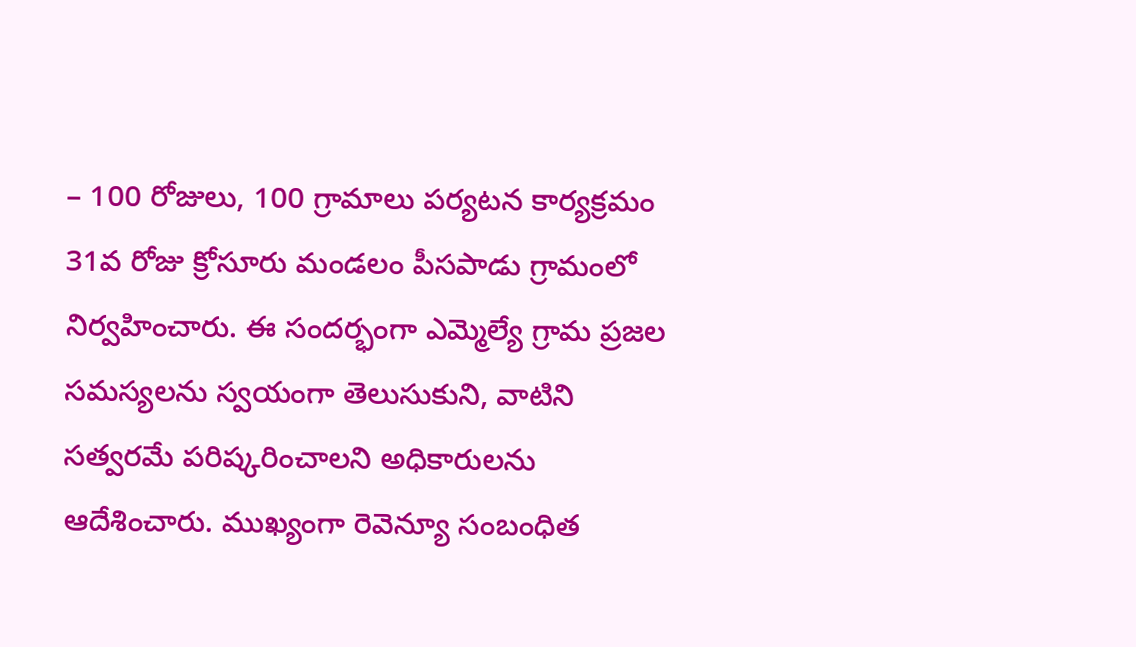– 100 రోజులు, 100 గ్రామాలు పర్యటన కార్యక్రమం 31వ రోజు క్రోసూరు మండలం పీసపాడు గ్రామంలో నిర్వహించారు. ఈ సందర్భంగా ఎమ్మెల్యే గ్రామ ప్రజల సమస్యలను స్వయంగా తెలుసుకుని, వాటిని సత్వరమే పరిష్కరించాలని అధికారులను ఆదేశించారు. ముఖ్యంగా రెవెన్యూ సంబంధిత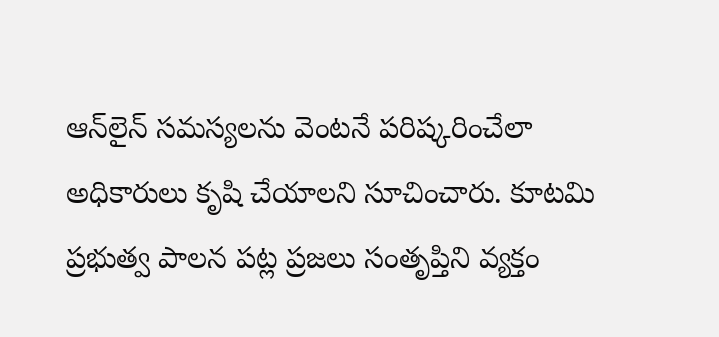ఆన్‌లైన్ సమస్యలను వెంటనే పరిష్కరించేలా అధికారులు కృషి చేయాలని సూచించారు. కూటమి ప్రభుత్వ పాలన పట్ల ప్రజలు సంతృప్తిని వ్యక్తం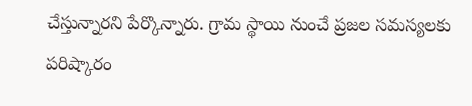చేస్తున్నారని పేర్కొన్నారు. గ్రామ స్థాయి నుంచే ప్రజల సమస్యలకు పరిష్కారం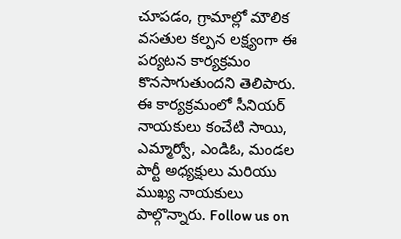చూపడం, గ్రామాల్లో మౌలిక వసతుల కల్పన లక్ష్యంగా ఈ పర్యటన కార్యక్రమం కొనసాగుతుందని తెలిపారు. ఈ కార్యక్రమంలో సీనియర్ నాయకులు కంచేటి సాయి, ఎమ్మార్వో, ఎండిఓ, మండల పార్టీ అధ్యక్షులు మరియు ముఖ్య నాయకులు పాల్గొన్నారు. Follow us on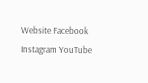Website Facebook Instagram YouTube